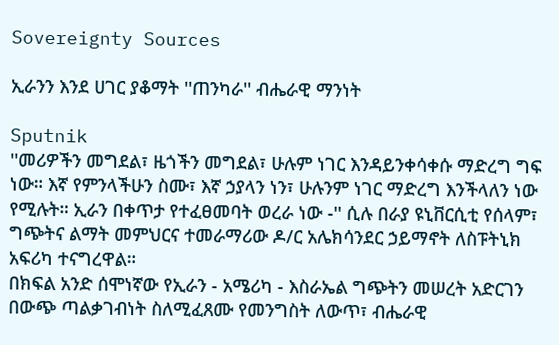Sovereignty Sources

ኢራንን እንደ ሀገር ያቆማት ''ጠንካራ'' ብሔራዊ ማንነት

Sputnik
''መሪዎችን መግደል፣ ዜጎችን መግደል፣ ሁሉም ነገር እንዳይንቀሳቀሱ ማድረግ ግፍ ነው። እኛ የምንላችሁን ስሙ፣ እኛ ኃያላን ነን፣ ሁሉንም ነገር ማድረግ እንችላለን ነው የሚሉት። ኢራን በቀጥታ የተፈፀመባት ወረራ ነው -'' ሲሉ በራያ ዩኒቨርሲቲ የሰላም፣ ግጭትና ልማት መምህርና ተመራማሪው ዶ/ር አሌክሳንደር ኃይማኖት ለስፑትኒክ አፍሪካ ተናግረዋል።
በክፍል አንድ ሰሞነኛው የኢራን - አሜሪካ - እስራኤል ግጭትን መሠረት አድርገን በውጭ ጣልቃገብነት ስለሚፈጸሙ የመንግስት ለውጥ፣ ብሔራዊ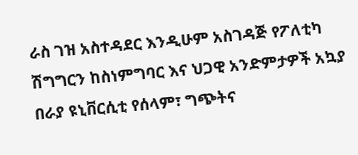ራስ ገዝ አስተዳደር እንዲሁም አስገዳጅ የፖለቲካ ሽግግርን ከስነምግባር እና ህጋዊ አንድምታዎች አኳያ በራያ ዩኒቨርሲቲ የሰላም፣ ግጭትና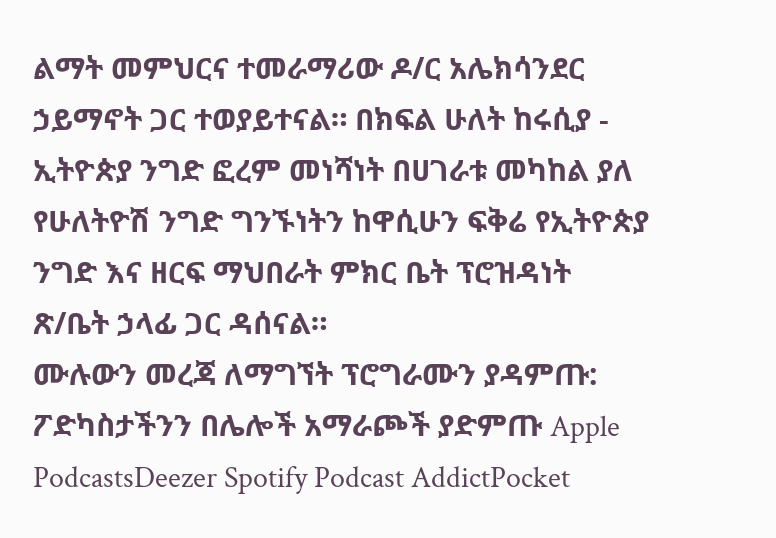ልማት መምህርና ተመራማሪው ዶ/ር አሌክሳንደር ኃይማኖት ጋር ተወያይተናል። በክፍል ሁለት ከሩሲያ - ኢትዮጵያ ንግድ ፎረም መነሻነት በሀገራቱ መካከል ያለ የሁለትዮሽ ንግድ ግንኙነትን ከዋሲሁን ፍቅሬ የኢትዮጵያ ንግድ እና ዘርፍ ማህበራት ምክር ቤት ፕሮዝዳነት ጽ/ቤት ኃላፊ ጋር ዳሰናል።
ሙሉውን መረጃ ለማግኘት ፕሮግራሙን ያዳምጡ:
ፖድካስታችንን በሌሎች አማራጮች ያድምጡ Apple PodcastsDeezer Spotify Podcast AddictPocket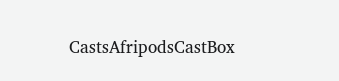CastsAfripodsCastBox